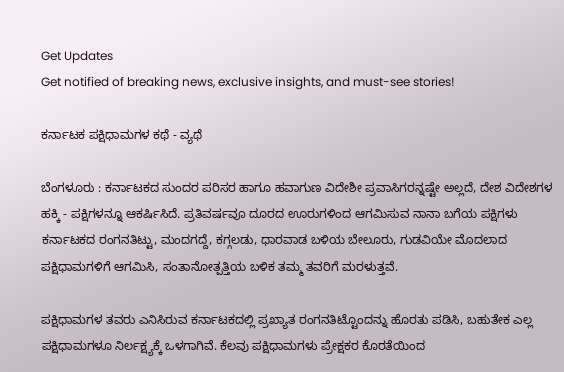Get Updates
Get notified of breaking news, exclusive insights, and must-see stories!

ಕರ್ನಾಟಕ ಪಕ್ಷಿಧಾಮಗಳ ಕಥೆ - ವ್ಯಥೆ

ಬೆಂಗಳೂರು : ಕರ್ನಾಟಕದ ಸುಂದರ ಪರಿಸರ ಹಾಗೂ ಹವಾಗುಣ ವಿದೇಶೀ ಪ್ರವಾಸಿಗರನ್ನಷ್ಟೇ ಅಲ್ಲದೆ, ದೇಶ ವಿದೇಶಗಳ ಹಕ್ಕಿ - ಪಕ್ಷಿಗಳನ್ನೂ ಆಕರ್ಷಿಸಿದೆ. ಪ್ರತಿವರ್ಷವೂ ದೂರದ ಊರುಗಳಿಂದ ಆಗಮಿಸುವ ನಾನಾ ಬಗೆಯ ಪಕ್ಷಿಗಳು ಕರ್ನಾಟಕದ ರಂಗನತಿಟ್ಟು, ಮಂದಗದ್ದೆ, ಕಗ್ಗಲಡು, ಧಾರವಾಡ ಬಳಿಯ ಬೇಲೂರು, ಗುಡವಿಯೇ ಮೊದಲಾದ ಪಕ್ಷಿಧಾಮಗಳಿಗೆ ಆಗಮಿಸಿ, ಸಂತಾನೋತ್ಪತ್ತಿಯ ಬಳಿಕ ತಮ್ಮ ತವರಿಗೆ ಮರಳುತ್ತವೆ.

ಪಕ್ಷಿಧಾಮಗಳ ತವರು ಎನಿಸಿರುವ ಕರ್ನಾಟಕದಲ್ಲಿ ಪ್ರಖ್ಯಾತ ರಂಗನತಿಟ್ಟೊಂದನ್ನು ಹೊರತು ಪಡಿಸಿ, ಬಹುತೇಕ ಎಲ್ಲ ಪಕ್ಷಿಧಾಮಗಳೂ ನಿರ್ಲಕ್ಷ್ಯಕ್ಕೆ ಒಳಗಾಗಿವೆ. ಕೆಲವು ಪಕ್ಷಿಧಾಮಗಳು ಪ್ರೇಕ್ಷಕರ ಕೊರತೆಯಿಂದ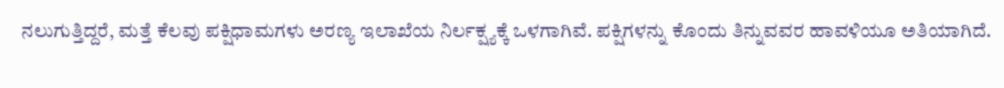ನಲುಗುತ್ತಿದ್ದರೆ, ಮತ್ತೆ ಕೆಲವು ಪಕ್ಷಿಧಾಮಗಳು ಅರಣ್ಯ ಇಲಾಖೆಯ ನಿರ್ಲಕ್ಷ್ಯಕ್ಕೆ ಒಳಗಾಗಿವೆ. ಪಕ್ಷಿಗಳನ್ನು ಕೊಂದು ತಿನ್ನುವವರ ಹಾವಳಿಯೂ ಅತಿಯಾಗಿದೆ.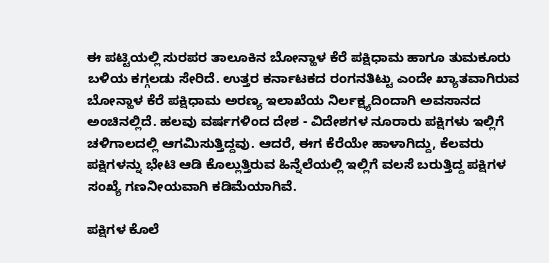ಈ ಪಟ್ಟಿಯಲ್ಲಿ ಸುರಪರ ತಾಲೂಕಿನ ಬೋನ್ಹಾಳ ಕೆರೆ ಪಕ್ಷಿಧಾಮ ಹಾಗೂ ತುಮಕೂರು ಬಳಿಯ ಕಗ್ಗಲಡು ಸೇರಿದೆ. ಉತ್ತರ ಕರ್ನಾಟಕದ ರಂಗನತಿಟ್ಟು ಎಂದೇ ಖ್ಯಾತವಾಗಿರುವ ಬೋನ್ಹಾಳ ಕೆರೆ ಪಕ್ಷಿಧಾಮ ಅರಣ್ಯ ಇಲಾಖೆಯ ನಿರ್ಲಕ್ಷ್ಯದಿಂದಾಗಿ ಅವಸಾನದ ಅಂಚಿನಲ್ಲಿದೆ. ಹಲವು ವರ್ಷಗಳಿಂದ ದೇಶ - ವಿದೇಶಗಳ ನೂರಾರು ಪಕ್ಷಿಗಳು ಇಲ್ಲಿಗೆ ಚಳಿಗಾಲದಲ್ಲಿ ಆಗಮಿಸುತ್ತಿದ್ದವು. ಆದರೆ, ಈಗ ಕೆರೆಯೇ ಹಾಳಾಗಿದ್ದು, ಕೆಲವರು ಪಕ್ಷಿಗಳನ್ನು ಭೇಟಿ ಆಡಿ ಕೊಲ್ಲುತ್ತಿರುವ ಹಿನ್ನೆಲೆಯಲ್ಲಿ ಇಲ್ಲಿಗೆ ವಲಸೆ ಬರುತ್ತಿದ್ದ ಪಕ್ಷಿಗಳ ಸಂಖ್ಯೆ ಗಣನೀಯವಾಗಿ ಕಡಿಮೆಯಾಗಿವೆ.

ಪಕ್ಷಿಗಳ ಕೊಲೆ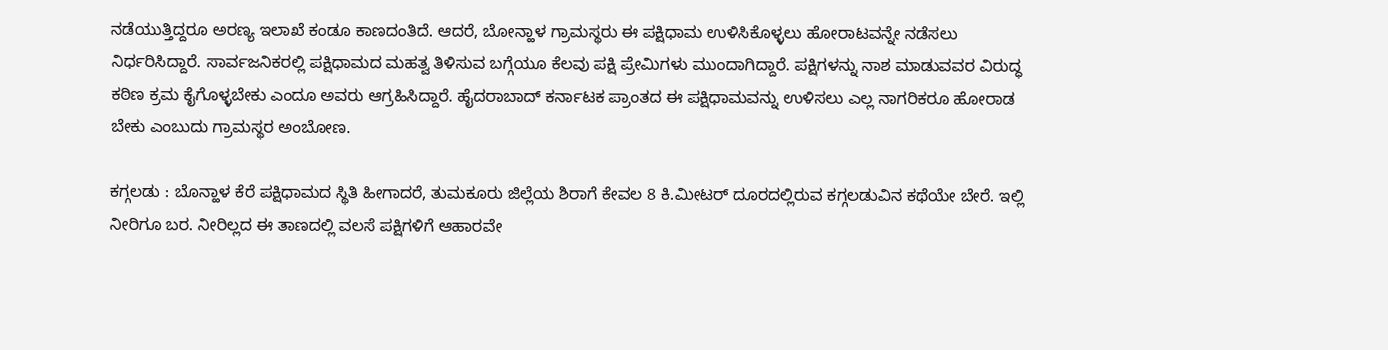ನಡೆಯುತ್ತಿದ್ದರೂ ಅರಣ್ಯ ಇಲಾಖೆ ಕಂಡೂ ಕಾಣದಂತಿದೆ. ಆದರೆ, ಬೋನ್ಹಾಳ ಗ್ರಾಮಸ್ಥರು ಈ ಪಕ್ಷಿಧಾಮ ಉಳಿಸಿಕೊಳ್ಳಲು ಹೋರಾಟವನ್ನೇ ನಡೆಸಲು ನಿರ್ಧರಿಸಿದ್ದಾರೆ. ಸಾರ್ವಜನಿಕರಲ್ಲಿ ಪಕ್ಷಿಧಾಮದ ಮಹತ್ವ ತಿಳಿಸುವ ಬಗ್ಗೆಯೂ ಕೆಲವು ಪಕ್ಷಿ ಪ್ರೇಮಿಗಳು ಮುಂದಾಗಿದ್ದಾರೆ. ಪಕ್ಷಿಗಳನ್ನು ನಾಶ ಮಾಡುವವರ ವಿರುದ್ಧ ಕಠಿಣ ಕ್ರಮ ಕೈಗೊಳ್ಳಬೇಕು ಎಂದೂ ಅವರು ಆಗ್ರಹಿಸಿದ್ದಾರೆ. ಹೈದರಾಬಾದ್‌ ಕರ್ನಾಟಕ ಪ್ರಾಂತದ ಈ ಪಕ್ಷಿಧಾಮವನ್ನು ಉಳಿಸಲು ಎಲ್ಲ ನಾಗರಿಕರೂ ಹೋರಾಡ ಬೇಕು ಎಂಬುದು ಗ್ರಾಮಸ್ಥರ ಅಂಬೋಣ.

ಕಗ್ಗಲಡು : ಬೊನ್ಹಾಳ ಕೆರೆ ಪಕ್ಷಿಧಾಮದ ಸ್ಥಿತಿ ಹೀಗಾದರೆ, ತುಮಕೂರು ಜಿಲ್ಲೆಯ ಶಿರಾಗೆ ಕೇವಲ 8 ಕಿ.ಮೀಟರ್‌ ದೂರದಲ್ಲಿರುವ ಕಗ್ಗಲಡುವಿನ ಕಥೆಯೇ ಬೇರೆ. ಇಲ್ಲಿ ನೀರಿಗೂ ಬರ. ನೀರಿಲ್ಲದ ಈ ತಾಣದಲ್ಲಿ ವಲಸೆ ಪಕ್ಷಿಗಳಿಗೆ ಆಹಾರವೇ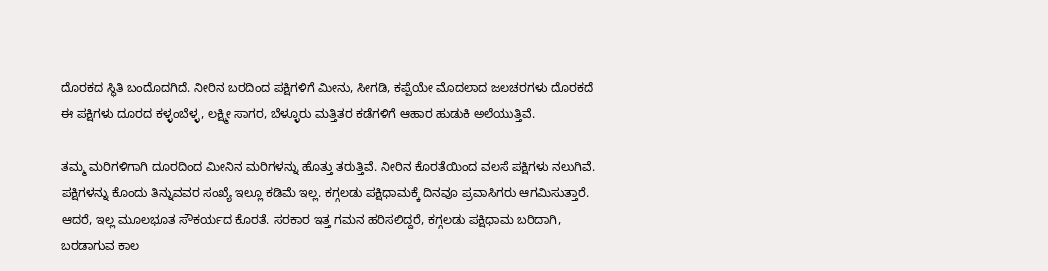ದೊರಕದ ಸ್ಥಿತಿ ಬಂದೊದಗಿದೆ. ನೀರಿನ ಬರದಿಂದ ಪಕ್ಷಿಗಳಿಗೆ ಮೀನು, ಸೀಗಡಿ, ಕಪ್ಪೆಯೇ ಮೊದಲಾದ ಜಲಚರಗಳು ದೊರಕದೆ ಈ ಪಕ್ಷಿಗಳು ದೂರದ ಕಳ್ಳಂಬೆಳ್ಳ, ಲಕ್ಷ್ಮೀ ಸಾಗರ, ಬೆಳ್ಳೂರು ಮತ್ತಿತರ ಕಡೆಗಳಿಗೆ ಆಹಾರ ಹುಡುಕಿ ಅಲೆಯುತ್ತಿವೆ.

ತಮ್ಮ ಮರಿಗಳಿಗಾಗಿ ದೂರದಿಂದ ಮೀನಿನ ಮರಿಗಳನ್ನು ಹೊತ್ತು ತರುತ್ತಿವೆ. ನೀರಿನ ಕೊರತೆಯಿಂದ ವಲಸೆ ಪಕ್ಷಿಗಳು ನಲುಗಿವೆ. ಪಕ್ಷಿಗಳನ್ನು ಕೊಂದು ತಿನ್ನುವವರ ಸಂಖ್ಯೆ ಇಲ್ಲೂ ಕಡಿಮೆ ಇಲ್ಲ. ಕಗ್ಗಲಡು ಪಕ್ಷಿಧಾಮಕ್ಕೆ ದಿನವೂ ಪ್ರವಾಸಿಗರು ಆಗಮಿಸುತ್ತಾರೆ. ಆದರೆ, ಇಲ್ಲ ಮೂಲಭೂತ ಸೌಕರ್ಯದ ಕೊರತೆ. ಸರಕಾರ ಇತ್ತ ಗಮನ ಹರಿಸಲಿದ್ದರೆ, ಕಗ್ಗಲಡು ಪಕ್ಷಿಧಾಮ ಬರಿದಾಗಿ, ಬರಡಾಗುವ ಕಾಲ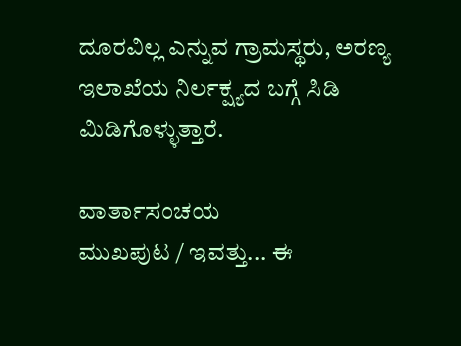ದೂರವಿಲ್ಲ ಎನ್ನುವ ಗ್ರಾಮಸ್ಥರು, ಅರಣ್ಯ ಇಲಾಖೆಯ ನಿರ್ಲಕ್ಷ್ಯದ ಬಗ್ಗೆ ಸಿಡಿ ಮಿಡಿಗೊಳ್ಳುತ್ತಾರೆ.

ವಾರ್ತಾಸಂಚಯ
ಮುಖಪುಟ / ಇವತ್ತು... ಈ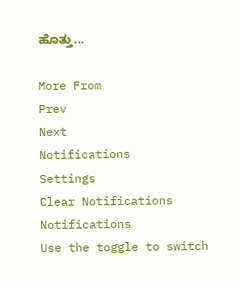ಹೊತ್ತು...

More From
Prev
Next
Notifications
Settings
Clear Notifications
Notifications
Use the toggle to switch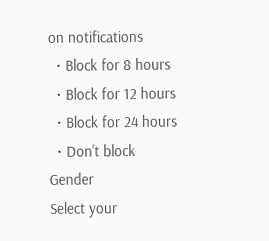on notifications
  • Block for 8 hours
  • Block for 12 hours
  • Block for 24 hours
  • Don't block
Gender
Select your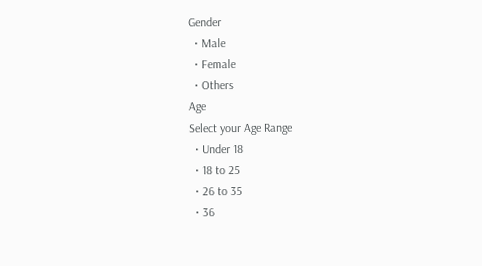Gender
  • Male
  • Female
  • Others
Age
Select your Age Range
  • Under 18
  • 18 to 25
  • 26 to 35
  • 36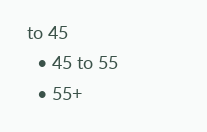to 45
  • 45 to 55
  • 55+